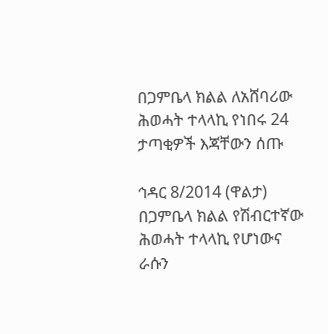በጋምቤላ ክልል ለአሸባሪው ሕወሓት ተላላኪ የነበሩ 24 ታጣቂዎች እጃቸውን ሰጡ

ኅዳር 8/2014 (ዋልታ) በጋምቤላ ክልል የሽብርተኛው ሕወሓት ተላላኪ የሆነውና ራሱን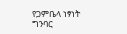የጋምቤላ ነፃነት ግንባር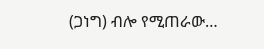(ጋነግ) ብሎ የሚጠራው…